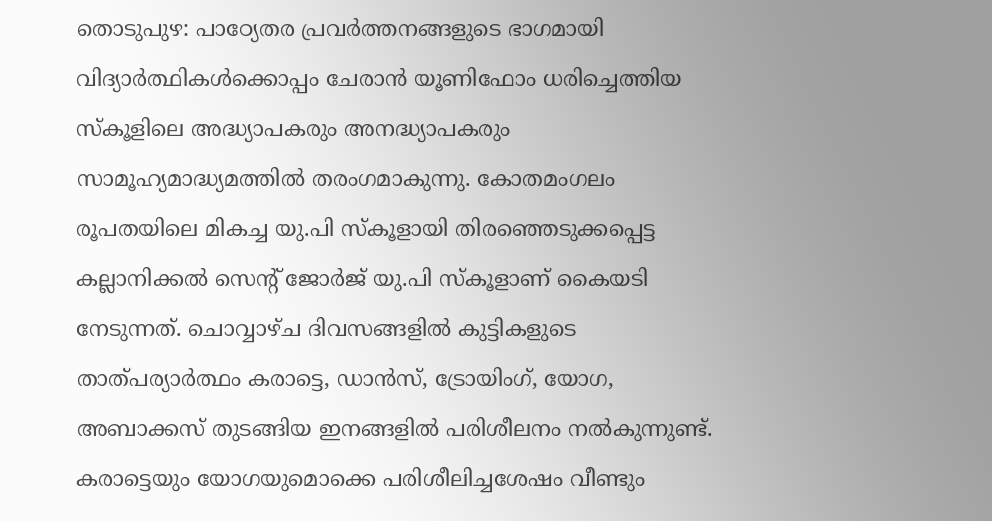തൊടുപുഴ: പാഠ്യേതര പ്രവർത്തനങ്ങളുടെ ഭാഗമായി വിദ്യാർത്ഥികൾക്കൊപ്പം ചേരാൻ യൂണിഫോം ധരിച്ചെത്തിയ സ്കൂളിലെ അദ്ധ്യാപകരും അനദ്ധ്യാപകരും സാമൂഹ്യമാദ്ധ്യമത്തിൽ തരംഗമാകുന്നു. കോതമംഗലം രൂപതയിലെ മികച്ച യു.പി സ്കൂളായി തിരഞ്ഞെടുക്കപ്പെട്ട കല്ലാനിക്കൽ സെന്റ് ജോർജ് യു.പി സ്കൂളാണ് കൈയടി നേടുന്നത്. ചൊവ്വാഴ്ച ദിവസങ്ങളിൽ കുട്ടികളുടെ താത്പര്യാർത്ഥം കരാട്ടെ, ഡാൻസ്, ട്രോയിംഗ്, യോഗ, അബാക്കസ് തുടങ്ങിയ ഇനങ്ങളിൽ പരിശീലനം നൽകുന്നുണ്ട്.
കരാട്ടെയും യോഗയുമൊക്കെ പരിശീലിച്ചശേഷം വീണ്ടും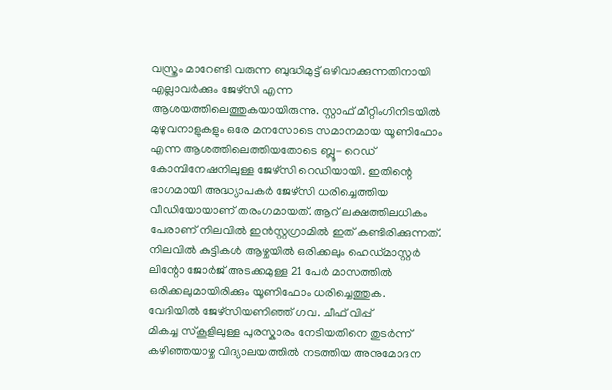വസ്ത്രം മാറേണ്ടി വരുന്ന ബുദ്ധിമുട്ട് ഒഴിവാക്കുന്നതിനായി എല്ലാവർക്കും ജേഴ്സി എന്ന ആശയത്തിലെത്തുകയായിരുന്നു. സ്റ്റാഫ് മീറ്റിംഗിനിടയിൽ മുഴുവനാളുകളും ഒരേ മനസോടെ സമാനമായ യൂണിഫോം എന്ന ആശത്തിലെത്തിയതോടെ ബ്ലൂ- റെഡ് കോമ്പിനേഷനിലുള്ള ജേഴ്സി റെഡിയായി. ഇതിന്റെ ഭാഗമായി അദ്ധ്യാപകർ ജേഴ്സി ധരിച്ചെത്തിയ വീഡിയോയാണ് തരംഗമായത്. ആറ് ലക്ഷത്തിലധികം പേരാണ് നിലവിൽ ഇൻസ്റ്റഗ്രാമിൽ ഇത് കണ്ടിരിക്കുന്നത്. നിലവിൽ കുട്ടികൾ ആഴ്ചയിൽ ഒരിക്കലും ഹെഡ്മാസ്റ്റർ ലിന്റോ ജോർജ് അടക്കമുള്ള 21 പേർ മാസത്തിൽ ഒരിക്കലുമായിരിക്കും യൂണിഫോം ധരിച്ചെത്തുക.
വേദിയിൽ ജേഴ്സിയണിഞ്ഞ് ഗവ. ചീഫ് വിപ്പ്
മികച്ച സ്കൂളിലുള്ള പുരസ്കാരം നേടിയതിനെ തുടർന്ന് കഴിഞ്ഞയാഴ്ച വിദ്യാലയത്തിൽ നടത്തിയ അനുമോദന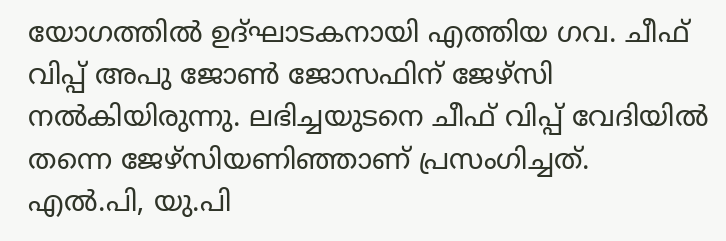യോഗത്തിൽ ഉദ്ഘാടകനായി എത്തിയ ഗവ. ചീഫ് വിപ്പ് അപു ജോൺ ജോസഫിന് ജേഴ്സി നൽകിയിരുന്നു. ലഭിച്ചയുടനെ ചീഫ് വിപ്പ് വേദിയിൽ തന്നെ ജേഴ്സിയണിഞ്ഞാണ് പ്രസംഗിച്ചത്. എൽ.പി, യു.പി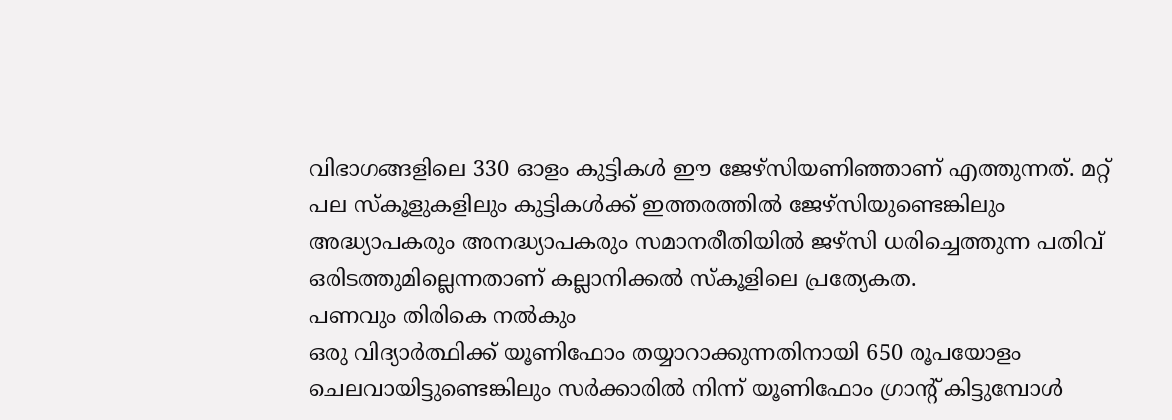വിഭാഗങ്ങളിലെ 330 ഓളം കുട്ടികൾ ഈ ജേഴ്സിയണിഞ്ഞാണ് എത്തുന്നത്. മറ്റ് പല സ്കൂളുകളിലും കുട്ടികൾക്ക് ഇത്തരത്തിൽ ജേഴ്സിയുണ്ടെങ്കിലും അദ്ധ്യാപകരും അനദ്ധ്യാപകരും സമാനരീതിയിൽ ജഴ്സി ധരിച്ചെത്തുന്ന പതിവ് ഒരിടത്തുമില്ലെന്നതാണ് കല്ലാനിക്കൽ സ്കൂളിലെ പ്രത്യേകത.
പണവും തിരികെ നൽകും
ഒരു വിദ്യാർത്ഥിക്ക് യൂണിഫോം തയ്യാറാക്കുന്നതിനായി 650 രൂപയോളം ചെലവായിട്ടുണ്ടെങ്കിലും സർക്കാരിൽ നിന്ന് യൂണിഫോം ഗ്രാന്റ് കിട്ടുമ്പോൾ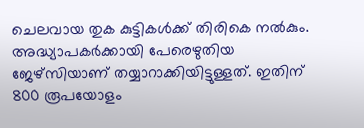ചെലവായ തുക കുട്ടികൾക്ക് തിരികെ നൽകും. അദ്ധ്യാപകർക്കായി പേരെഴുതിയ ജേഴ്സിയാണ് തയ്യാറാക്കിയിട്ടുള്ളത്. ഇതിന് 800 രൂപയോളം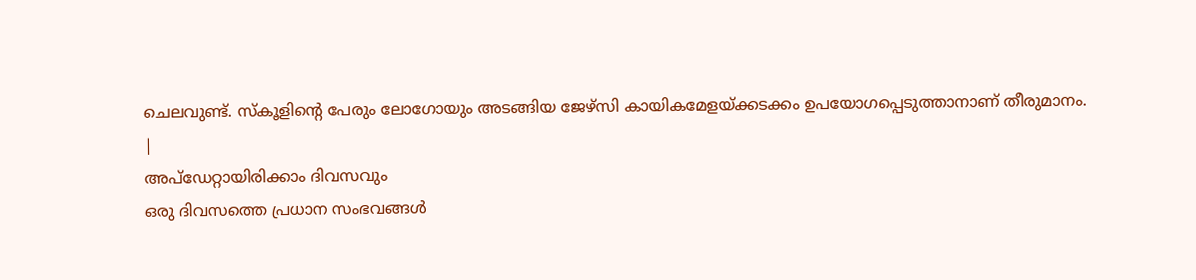ചെലവുണ്ട്. സ്കൂളിന്റെ പേരും ലോഗോയും അടങ്ങിയ ജേഴ്സി കായികമേളയ്ക്കടക്കം ഉപയോഗപ്പെടുത്താനാണ് തീരുമാനം.
|
അപ്ഡേറ്റായിരിക്കാം ദിവസവും
ഒരു ദിവസത്തെ പ്രധാന സംഭവങ്ങൾ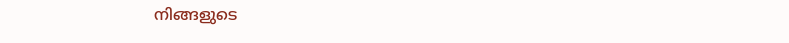നിങ്ങളുടെ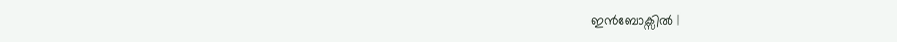ഇൻബോക്സിൽ |